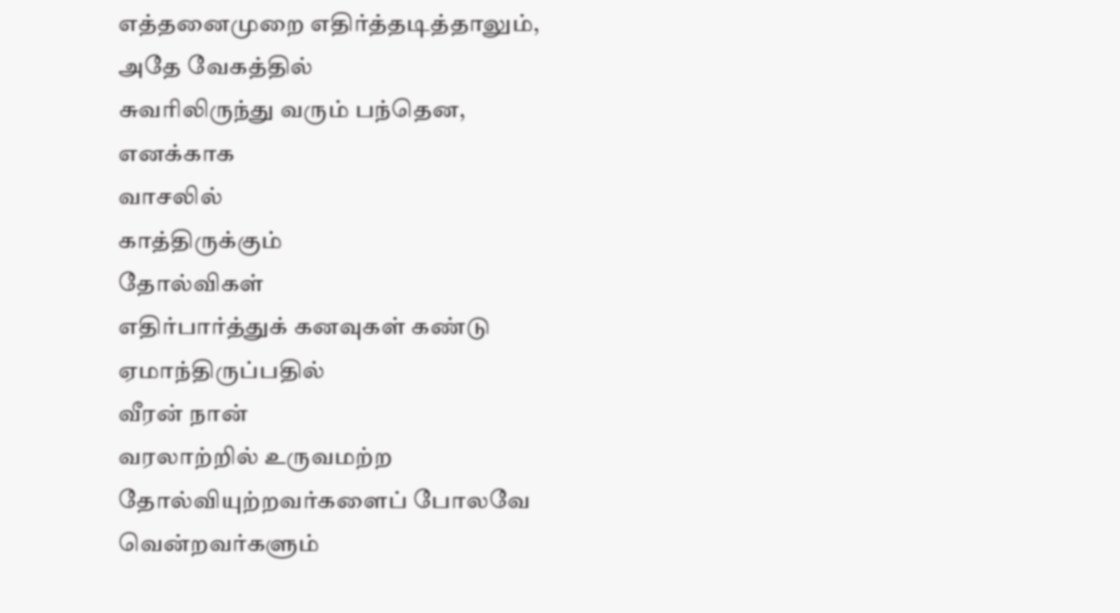எத்தனைமுறை எதிர்த்தடித்தாலும்,
அதே வேகத்தில்
சுவரிலிருந்து வரும் பந்தென,
எனக்காக
வாசலில்
காத்திருக்கும்
தோல்விகள்
எதிர்பார்த்துக் கனவுகள் கண்டு
ஏமாந்திருப்பதில்
வீரன் நான்
வரலாற்றில் உருவமற்ற
தோல்வியுற்றவர்களைப் போலவே
வென்றவர்களும்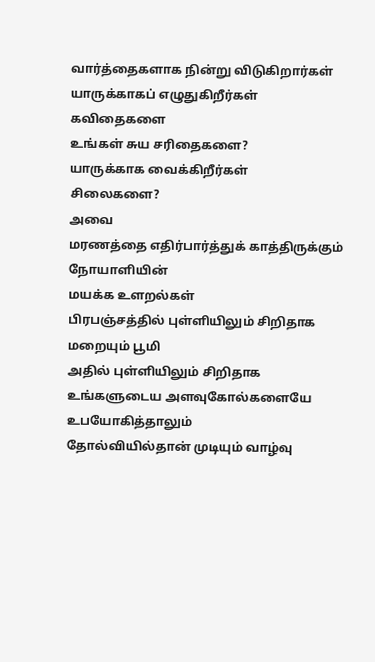வார்த்தைகளாக நின்று விடுகிறார்கள்
யாருக்காகப் எழுதுகிறீர்கள்
கவிதைகளை
உங்கள் சுய சரிதைகளை?
யாருக்காக வைக்கிறீர்கள்
சிலைகளை?
அவை
மரணத்தை எதிர்பார்த்துக் காத்திருக்கும்
நோயாளியின்
மயக்க உளறல்கள்
பிரபஞ்சத்தில் புள்ளியிலும் சிறிதாக
மறையும் பூமி
அதில் புள்ளியிலும் சிறிதாக
உங்களுடைய அளவுகோல்களையே
உபயோகித்தாலும்
தோல்வியில்தான் முடியும் வாழ்வு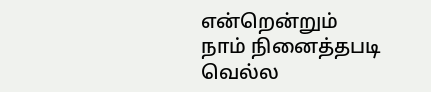என்றென்றும்
நாம் நினைத்தபடி
வெல்ல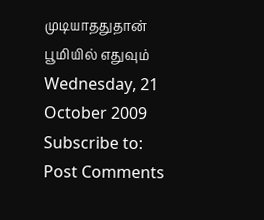முடியாததுதான்
பூமியில் எதுவும்
Wednesday, 21 October 2009
Subscribe to:
Post Comments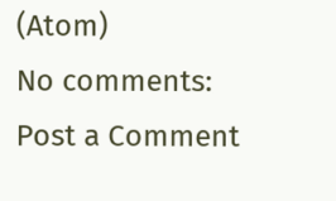(Atom)
No comments:
Post a Comment